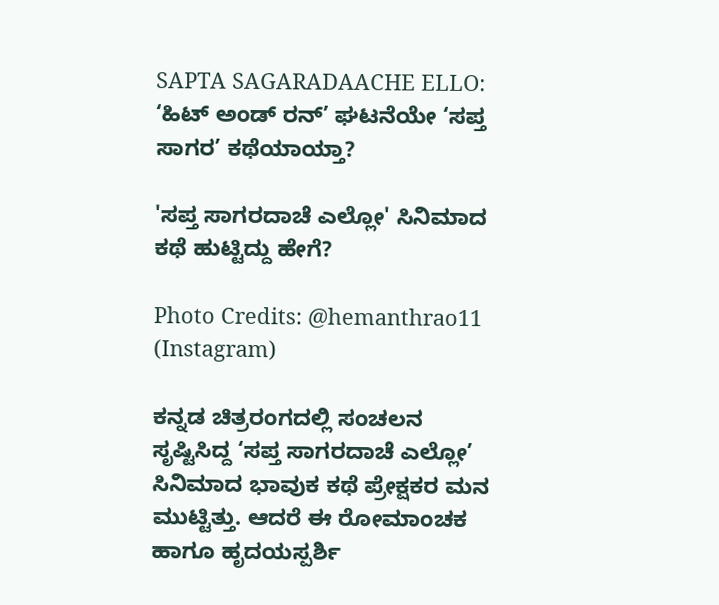SAPTA SAGARADAACHE ELLO: ‘ಹಿಟ್ ಅಂಡ್ ರನ್’ ಘಟನೆಯೇ ‘ಸಪ್ತ ಸಾಗರ’ ಕಥೆಯಾಯ್ತಾ?

'ಸಪ್ತ ಸಾಗರದಾಚೆ ಎಲ್ಲೋ' ಸಿನಿಮಾದ ಕಥೆ ಹುಟ್ಟಿದ್ದು ಹೇಗೆ?

Photo Credits: @hemanthrao11 (Instagram)

ಕನ್ನಡ ಚಿತ್ರರಂಗದಲ್ಲಿ ಸಂಚಲನ ಸೃಷ್ಟಿಸಿದ್ದ ‘ಸಪ್ತ ಸಾಗರದಾಚೆ ಎಲ್ಲೋ’ ಸಿನಿಮಾದ ಭಾವುಕ ಕಥೆ ಪ್ರೇಕ್ಷಕರ ಮನ ಮುಟ್ಟಿತ್ತು. ಆದರೆ ಈ ರೋಮಾಂಚಕ ಹಾಗೂ ಹೃದಯಸ್ಪರ್ಶಿ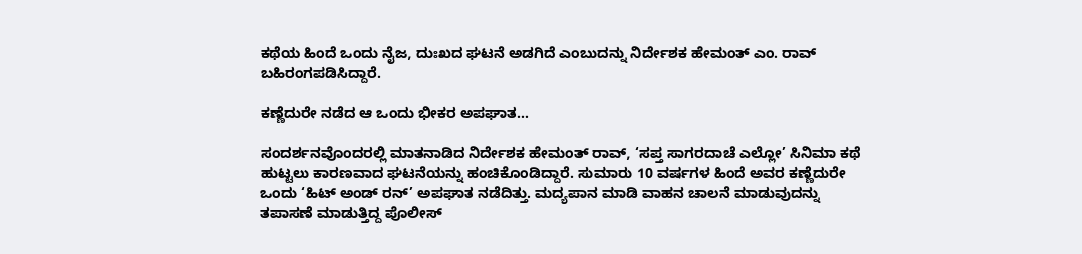ಕಥೆಯ ಹಿಂದೆ ಒಂದು ನೈಜ, ದುಃಖದ ಘಟನೆ ಅಡಗಿದೆ ಎಂಬುದನ್ನು ನಿರ್ದೇಶಕ ಹೇಮಂತ್ ಎಂ. ರಾವ್ ಬಹಿರಂಗಪಡಿಸಿದ್ದಾರೆ.

ಕಣ್ಣೆದುರೇ ನಡೆದ ಆ ಒಂದು ಭೀಕರ ಅಪಘಾತ…

ಸಂದರ್ಶನವೊಂದರಲ್ಲಿ ಮಾತನಾಡಿದ ನಿರ್ದೇಶಕ ಹೇಮಂತ್ ರಾವ್, ‘ಸಪ್ತ ಸಾಗರದಾಚೆ ಎಲ್ಲೋ’ ಸಿನಿಮಾ ಕಥೆ ಹುಟ್ಟಲು ಕಾರಣವಾದ ಘಟನೆಯನ್ನು ಹಂಚಿಕೊಂಡಿದ್ದಾರೆ. ಸುಮಾರು 10 ವರ್ಷಗಳ ಹಿಂದೆ ಅವರ ಕಣ್ಣೆದುರೇ ಒಂದು ‘ಹಿಟ್ ಅಂಡ್ ರನ್’ ಅಪಘಾತ ನಡೆದಿತ್ತು. ಮದ್ಯಪಾನ ಮಾಡಿ ವಾಹನ ಚಾಲನೆ ಮಾಡುವುದನ್ನು ತಪಾಸಣೆ ಮಾಡುತ್ತಿದ್ದ ಪೊಲೀಸ್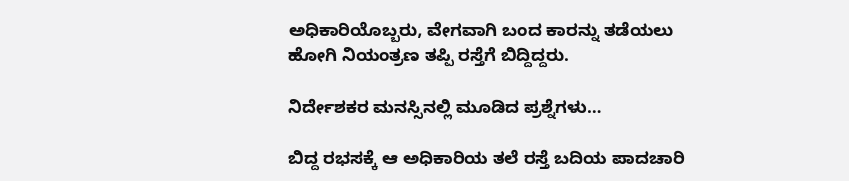ಅಧಿಕಾರಿಯೊಬ್ಬರು, ವೇಗವಾಗಿ ಬಂದ ಕಾರನ್ನು ತಡೆಯಲು ಹೋಗಿ ನಿಯಂತ್ರಣ ತಪ್ಪಿ ರಸ್ತೆಗೆ ಬಿದ್ದಿದ್ದರು.

ನಿರ್ದೇಶಕರ ಮನಸ್ಸಿನಲ್ಲಿ ಮೂಡಿದ ಪ್ರಶ್ನೆಗಳು…

ಬಿದ್ದ ರಭಸಕ್ಕೆ ಆ ಅಧಿಕಾರಿಯ ತಲೆ ರಸ್ತೆ ಬದಿಯ ಪಾದಚಾರಿ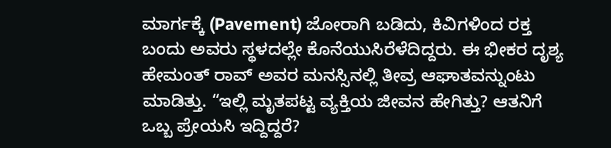ಮಾರ್ಗಕ್ಕೆ (Pavement) ಜೋರಾಗಿ ಬಡಿದು, ಕಿವಿಗಳಿಂದ ರಕ್ತ ಬಂದು ಅವರು ಸ್ಥಳದಲ್ಲೇ ಕೊನೆಯುಸಿರೆಳೆದಿದ್ದರು. ಈ ಭೀಕರ ದೃಶ್ಯ ಹೇಮಂತ್ ರಾವ್ ಅವರ ಮನಸ್ಸಿನಲ್ಲಿ ತೀವ್ರ ಆಘಾತವನ್ನುಂಟು ಮಾಡಿತ್ತು. “ಇಲ್ಲಿ ಮೃತಪಟ್ಟ ವ್ಯಕ್ತಿಯ ಜೀವನ ಹೇಗಿತ್ತು? ಆತನಿಗೆ ಒಬ್ಬ ಪ್ರೇಯಸಿ ಇದ್ದಿದ್ದರೆ?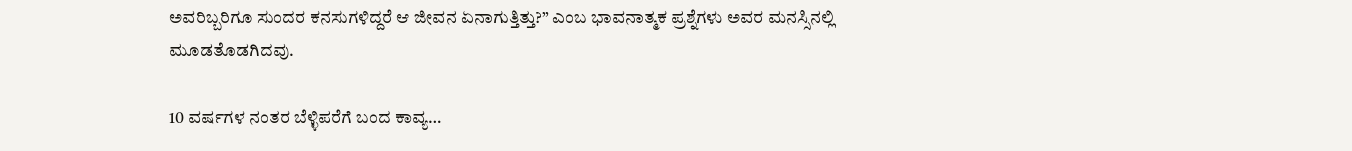ಅವರಿಬ್ಬರಿಗೂ ಸುಂದರ ಕನಸುಗಳಿದ್ದರೆ ಆ ಜೀವನ ಏನಾಗುತ್ತಿತ್ತು?” ಎಂಬ ಭಾವನಾತ್ಮಕ ಪ್ರಶ್ನೆಗಳು ಅವರ ಮನಸ್ಸಿನಲ್ಲಿ ಮೂಡತೊಡಗಿದವು.

10 ವರ್ಷಗಳ ನಂತರ ಬೆಳ್ಳಿಪರೆಗೆ ಬಂದ ಕಾವ್ಯ…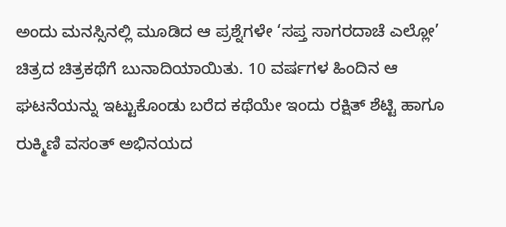ಅಂದು ಮನಸ್ಸಿನಲ್ಲಿ ಮೂಡಿದ ಆ ಪ್ರಶ್ನೆಗಳೇ ‘ಸಪ್ತ ಸಾಗರದಾಚೆ ಎಲ್ಲೋ’ ಚಿತ್ರದ ಚಿತ್ರಕಥೆಗೆ ಬುನಾದಿಯಾಯಿತು. 10 ವರ್ಷಗಳ ಹಿಂದಿನ ಆ ಘಟನೆಯನ್ನು ಇಟ್ಟುಕೊಂಡು ಬರೆದ ಕಥೆಯೇ ಇಂದು ರಕ್ಷಿತ್ ಶೆಟ್ಟಿ ಹಾಗೂ ರುಕ್ಮಿಣಿ ವಸಂತ್ ಅಭಿನಯದ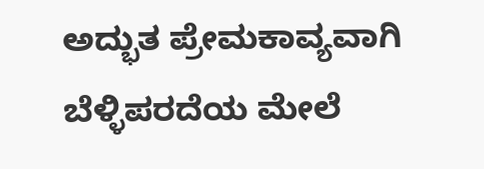ಅದ್ಭುತ ಪ್ರೇಮಕಾವ್ಯವಾಗಿ ಬೆಳ್ಳಿಪರದೆಯ ಮೇಲೆ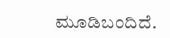ಮೂಡಿಬಂದಿದೆ.